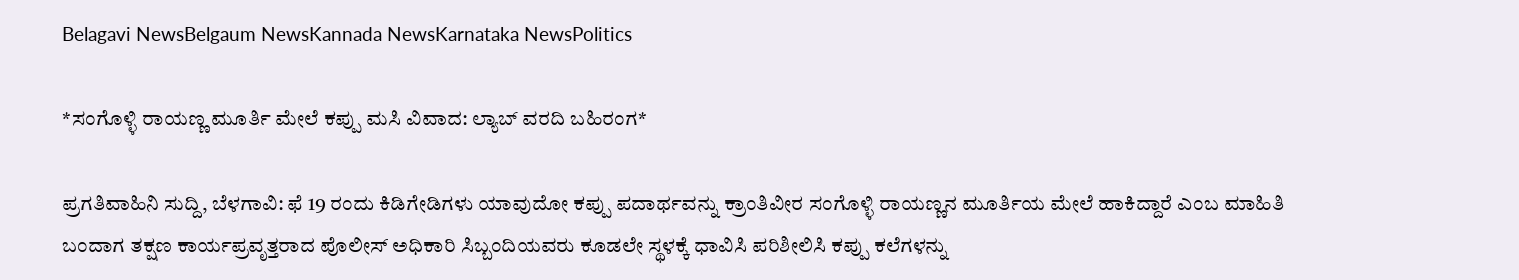Belagavi NewsBelgaum NewsKannada NewsKarnataka NewsPolitics

*ಸಂಗೊಳ್ಳಿ ರಾಯಣ್ಣ ಮೂರ್ತಿ ಮೇಲೆ ಕಪ್ಪು ಮಸಿ ವಿವಾದ: ಲ್ಯಾಬ್ ವರದಿ ಬಹಿರಂಗ*

ಪ್ರಗತಿವಾಹಿನಿ ಸುದ್ದಿ, ಬೆಳಗಾವಿ: ಫೆ 19 ರಂದು ಕಿಡಿಗೇಡಿಗಳು ಯಾವುದೋ ಕಪ್ಪು ಪದಾರ್ಥವನ್ನು ಕ್ರಾಂತಿವೀರ ಸಂಗೊಳ್ಳಿ ರಾಯಣ್ಣನ ಮೂರ್ತಿಯ ಮೇಲೆ ಹಾಕಿದ್ದಾರೆ ಎಂಬ ಮಾಹಿತಿ ಬಂದಾಗ ತಕ್ಷಣ ಕಾರ್ಯಪ್ರವೃತ್ತರಾದ ಪೊಲೀಸ್ ಅಧಿಕಾರಿ ಸಿಬ್ಬಂದಿಯವರು ಕೂಡಲೇ ಸ್ಥಳಕ್ಕೆ ಧಾವಿಸಿ ಪರಿಶೀಲಿಸಿ ಕಪ್ಪು ಕಲೆಗಳನ್ನು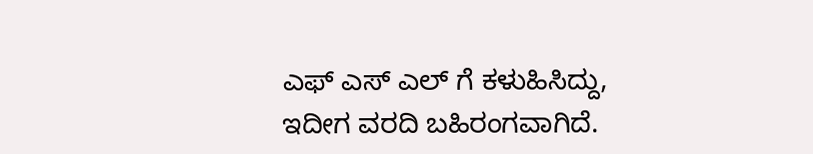ಎಫ್ ಎಸ್ ಎಲ್ ಗೆ ಕಳುಹಿಸಿದ್ದು, ಇದೀಗ ವರದಿ ಬಹಿರಂಗವಾಗಿದೆ.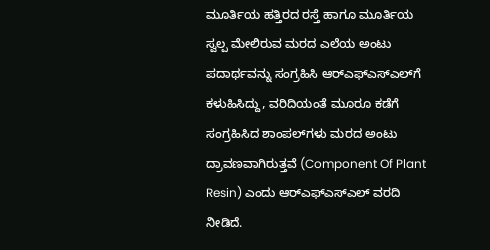ಮೂರ್ತಿಯ ಹತ್ತಿರದ ರಸ್ತೆ ಹಾಗೂ ಮೂರ್ತಿಯ ಸ್ವಲ್ಪ ಮೇಲಿರುವ ಮರದ ಎಲೆಯ ಅಂಟು ಪದಾರ್ಥವನ್ನು ಸಂಗ್ರಹಿಸಿ ಆರ್‌ಎಫ್‌ಎಸ್‌ಎಲ್‌ಗೆ ಕಳುಹಿಸಿದ್ದು, ವರಿದಿಯಂತೆ ಮೂರೂ ಕಡೆಗೆ ಸಂಗ್ರಹಿಸಿದ ಶಾಂಪಲ್‌ಗಳು ಮರದ ಅಂಟು ದ್ರಾವಣವಾಗಿರುತ್ತವೆ (Component Of Plant Resin) ಎಂದು ಆರ್‌ಎಫ್‌ಎಸ್‌ಎಲ್ ವರದಿ ನೀಡಿದೆ.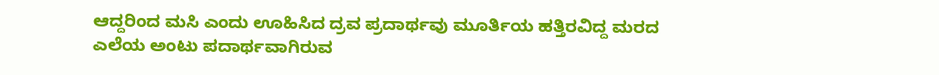ಆದ್ದರಿಂದ ಮಸಿ ಎಂದು ಊಹಿಸಿದ ದ್ರವ ಪ್ರದಾರ್ಥವು ಮೂರ್ತಿಯ ಹತ್ತಿರವಿದ್ದ ಮರದ ಎಲೆಯ ಅಂಟು ಪದಾರ್ಥವಾಗಿರುವ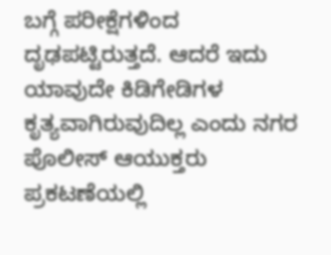ಬಗ್ಗೆ ಪರೀಕ್ಷೆಗಳಿಂದ ದೃಢಪಟ್ಟಿರುತ್ತದೆ. ಆದರೆ ಇದು ಯಾವುದೇ ಕಿಡಿಗೇಡಿಗಳ ಕೃತ್ಯವಾಗಿರುವುದಿಲ್ಲ ಎಂದು ನಗರ ಪೊಲೀಸ್ ಆಯುಕ್ತರು ಪ್ರಕಟಣೆಯಲ್ಲಿ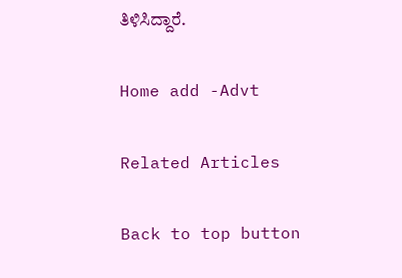ತಿಳಿಸಿದ್ದಾರೆ.

Home add -Advt

Related Articles

Back to top button